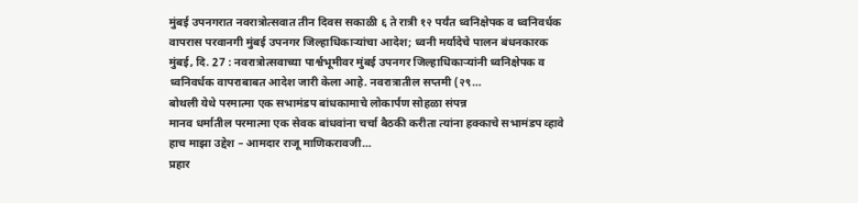मुंबई उपनगरात नवरात्रोत्सवात तीन दिवस सकाळी ६ ते रात्री १२ पर्यंत ध्वनिक्षेपक व ध्वनिवर्धक वापरास परवानगी मुंबई उपनगर जिल्हाधिकाऱ्यांचा आदेश; ध्वनी मर्यादेचे पालन बंधनकारक
मुंबई, दि. 27 : नवरात्रोत्सवाच्या पार्श्वभूमीवर मुंबई उपनगर जिल्हाधिकाऱ्यांनी ध्वनिक्षेपक व ध्वनिवर्धक वापराबाबत आदेश जारी केला आहे. नवरात्रातील सप्तमी (२९…
बोथली येथे परमात्मा एक सभामंडप बांधकामाचे लोकार्पण सोहळा संपन्न
मानव धर्मातील परमात्मा एक सेवक बांधवांना चर्चा बैठकी करीता त्यांना हक्काचे सभामंडप व्हावे हाच माझा उद्देश – आमदार राजू माणिकरावजी…
प्रहार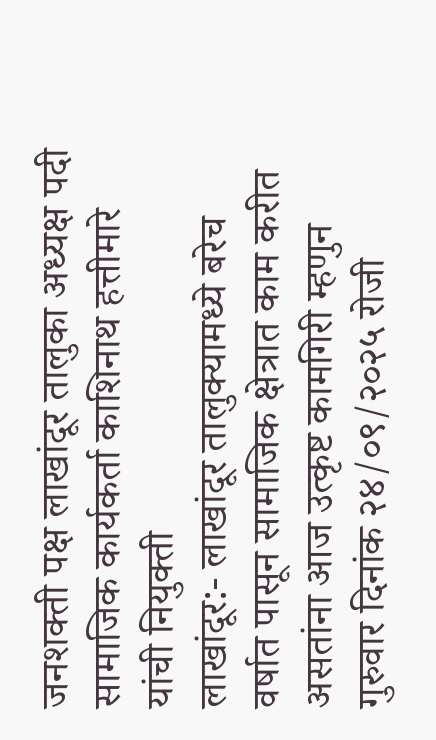जनशक्ती पक्ष लाखांदूर तालुका अध्यक्ष पदी सामाजिक कार्यकर्ता काशिनाथ हत्तीमारे यांची नियुक्ती
लाखांदूर:- लाखांदूर तालुक्यामध्ये बरेच वर्षात पासून सामाजिक क्षेत्रात काम करीत असतांना आज उत्कृष्ट कामगिरी म्हणुन गुरुवार दिनांक २४/०९/२०२५ रोजी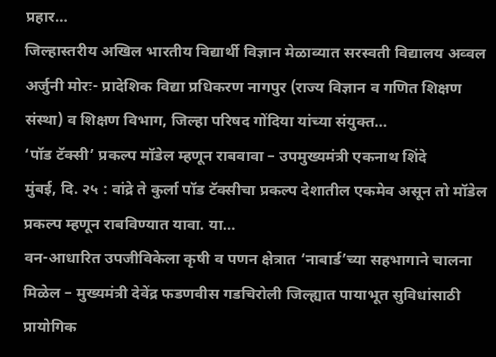प्रहार…
जिल्हास्तरीय अखिल भारतीय विद्यार्थी विज्ञान मेळाव्यात सरस्वती विद्यालय अव्वल
अर्जुनी मोरः- प्रादेशिक विद्या प्रधिकरण नागपुर (राज्य विज्ञान व गणित शिक्षण संस्था) व शिक्षण विभाग, जिल्हा परिषद गोंदिया यांच्या संयुक्त…
‘पॉड टॅक्सी’ प्रकल्प मॉडेल म्हणून राबवावा – उपमुख्यमंत्री एकनाथ शिंदे
मुंबई, दि. २५ : वांद्रे ते कुर्ला पॉड टॅक्सीचा प्रकल्प देशातील एकमेव असून तो मॉडेल प्रकल्प म्हणून राबविण्यात यावा. या…
वन-आधारित उपजीविकेला कृषी व पणन क्षेत्रात ‘नाबार्ड’च्या सहभागाने चालना मिळेल – मुख्यमंत्री देवेंद्र फडणवीस गडचिरोली जिल्ह्यात पायाभूत सुविधांसाठी प्रायोगिक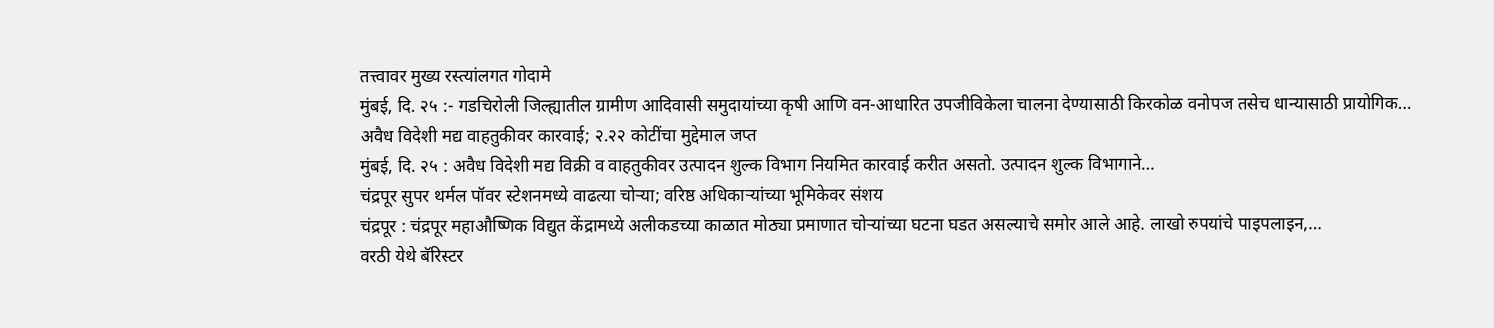तत्त्वावर मुख्य रस्त्यांलगत गोदामे
मुंबई, दि. २५ :- गडचिरोली जिल्ह्यातील ग्रामीण आदिवासी समुदायांच्या कृषी आणि वन-आधारित उपजीविकेला चालना देण्यासाठी किरकोळ वनोपज तसेच धान्यासाठी प्रायोगिक…
अवैध विदेशी मद्य वाहतुकीवर कारवाई; २.२२ कोटींचा मुद्देमाल जप्त
मुंबई, दि. २५ : अवैध विदेशी मद्य विक्री व वाहतुकीवर उत्पादन शुल्क विभाग नियमित कारवाई करीत असतो. उत्पादन शुल्क विभागाने…
चंद्रपूर सुपर थर्मल पॉवर स्टेशनमध्ये वाढत्या चोऱ्या; वरिष्ठ अधिकाऱ्यांच्या भूमिकेवर संशय
चंद्रपूर : चंद्रपूर महाऔष्णिक विद्युत केंद्रामध्ये अलीकडच्या काळात मोठ्या प्रमाणात चोऱ्यांच्या घटना घडत असल्याचे समोर आले आहे. लाखो रुपयांचे पाइपलाइन,…
वरठी येथे बॅरिस्टर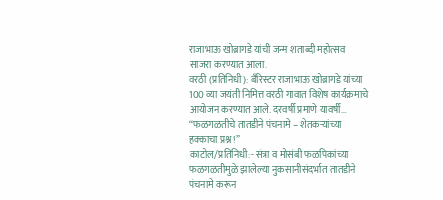राजाभाऊ खोब्रागडे यांची जन्म शताब्दी महोत्सव साजरा करण्यात आला.
वरठी (प्रतिनिधी): बँरिस्टर राजाभाऊ खोब्रागडे यांच्या 100 व्या जयंती निमित्त वरठी गावात विशेष कार्यक्रमाचे आयोजन करण्यात आले. दरवर्षी प्रमाणे यावर्षी…
“फळगळतीचे तातडीने पंचनामे – शेतकऱ्यांच्या हक्काचा प्रश्न!”
काटोल/प्रतिनिधी:- संत्रा व मोसंबी फळपिकांच्या फळगळतीमुळे झालेल्या नुकसानीसंदर्भात तातडीने पंचनामे करून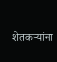शेतकऱ्यांना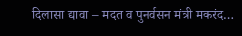दिलासा द्यावा – मदत व पुनर्वसन मंत्री मकरंद…